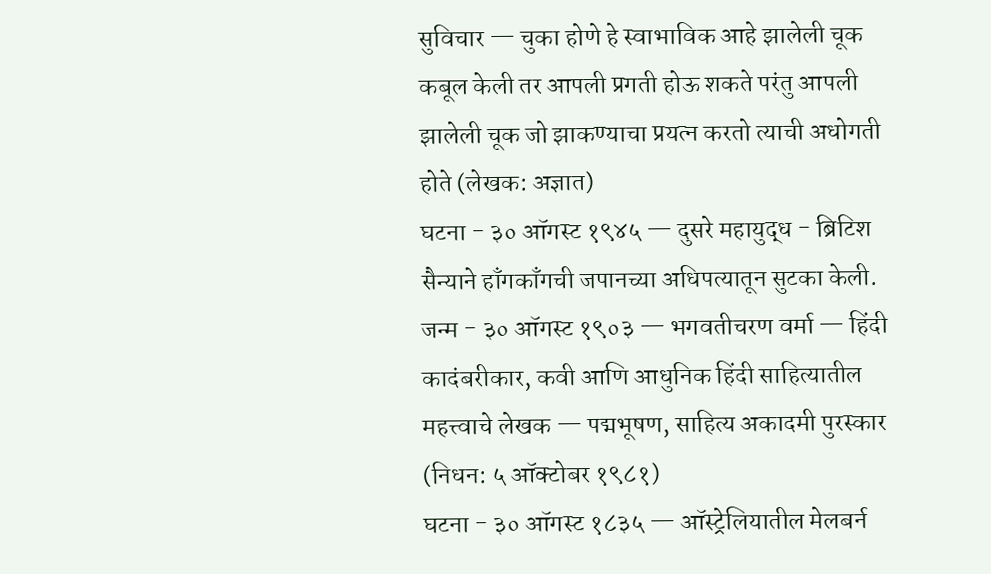सुविचार — चुका होणे हे स्वाभाविक आहे झालेली चूक कबूल केली तर आपली प्रगती होऊ शकते परंतु आपली झालेली चूक जो झाकण्याचा प्रयत्न करतो त्याची अधोगती होते (लेखक: अज्ञात)
घटना - ३० ऑगस्ट १९४५ — दुसरे महायुद्ध - ब्रिटिश सैन्याने हाँगकाँगची जपानच्या अधिपत्यातून सुटका केली.
जन्म - ३० ऑगस्ट १९०३ — भगवतीचरण वर्मा — हिंदी कादंबरीकार, कवी आणि आधुनिक हिंदी साहित्यातील महत्त्वाचे लेखक — पद्मभूषण, साहित्य अकादमी पुरस्कार (निधन: ५ ऑक्टोबर १९८१)
घटना - ३० ऑगस्ट १८३५ — ऑस्ट्रेलियातील मेलबर्न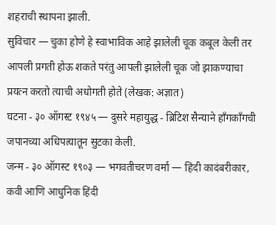शहराची स्थापना झाली.
सुविचार — चुका होणे हे स्वाभाविक आहे झालेली चूक कबूल केली तर आपली प्रगती होऊ शकते परंतु आपली झालेली चूक जो झाकण्याचा प्रयत्न करतो त्याची अधोगती होते (लेखक: अज्ञात)
घटना - ३० ऑगस्ट १९४५ — दुसरे महायुद्ध - ब्रिटिश सैन्याने हाँगकाँगची जपानच्या अधिपत्यातून सुटका केली.
जन्म - ३० ऑगस्ट १९०३ — भगवतीचरण वर्मा — हिंदी कादंबरीकार, कवी आणि आधुनिक हिंदी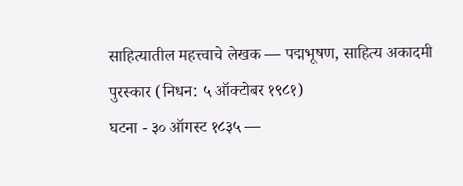साहित्यातील महत्त्वाचे लेखक — पद्मभूषण, साहित्य अकादमी पुरस्कार (निधन: ५ ऑक्टोबर १९८१)
घटना - ३० ऑगस्ट १८३५ —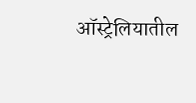ऑस्ट्रेलियातील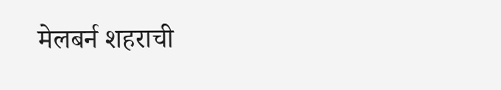मेलबर्न शहराची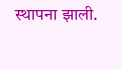स्थापना झाली.